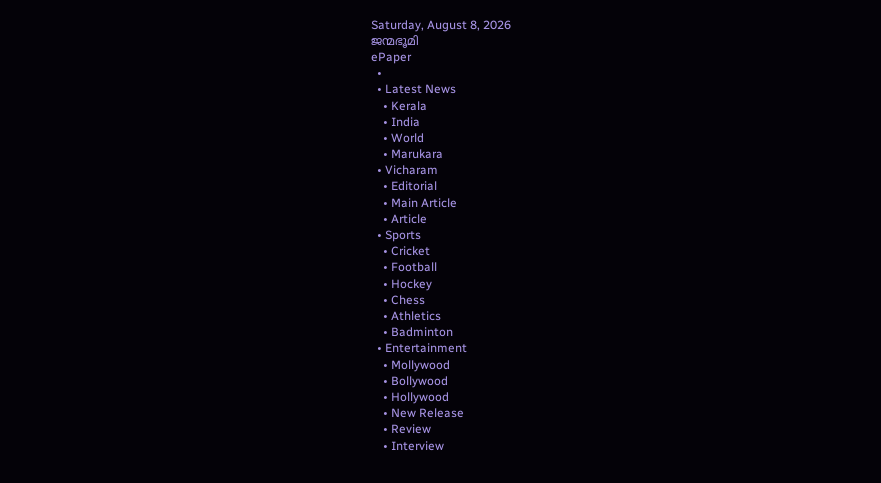Saturday, August 8, 2026
ജന്മഭൂമി
ePaper
  •
  • Latest News
    • Kerala
    • India
    • World
    • Marukara
  • Vicharam
    • Editorial
    • Main Article
    • Article
  • Sports
    • Cricket
    • Football
    • Hockey
    • Chess
    • Athletics
    • Badminton
  • Entertainment
    • Mollywood
    • Bollywood
    • Hollywood
    • New Release
    • Review
    • Interview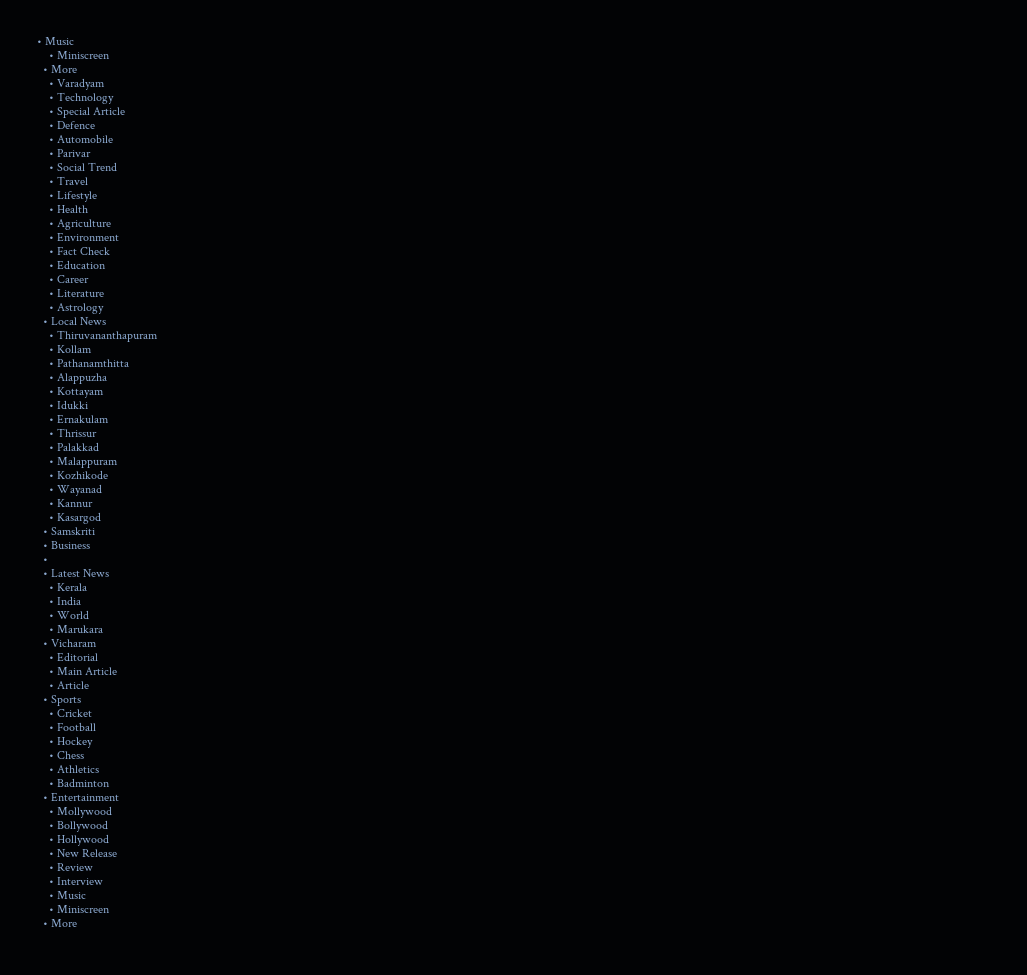• Music
    • Miniscreen
  • More
    • Varadyam
    • Technology
    • Special Article
    • Defence
    • Automobile
    • Parivar
    • Social Trend
    • Travel
    • Lifestyle
    • Health
    • Agriculture
    • Environment
    • Fact Check
    • Education
    • Career
    • Literature
    • Astrology
  • Local News
    • Thiruvananthapuram
    • Kollam
    • Pathanamthitta
    • Alappuzha
    • Kottayam
    • Idukki
    • Ernakulam
    • Thrissur
    • Palakkad
    • Malappuram
    • Kozhikode
    • Wayanad
    • Kannur
    • Kasargod
  • Samskriti
  • Business
  •
  • Latest News
    • Kerala
    • India
    • World
    • Marukara
  • Vicharam
    • Editorial
    • Main Article
    • Article
  • Sports
    • Cricket
    • Football
    • Hockey
    • Chess
    • Athletics
    • Badminton
  • Entertainment
    • Mollywood
    • Bollywood
    • Hollywood
    • New Release
    • Review
    • Interview
    • Music
    • Miniscreen
  • More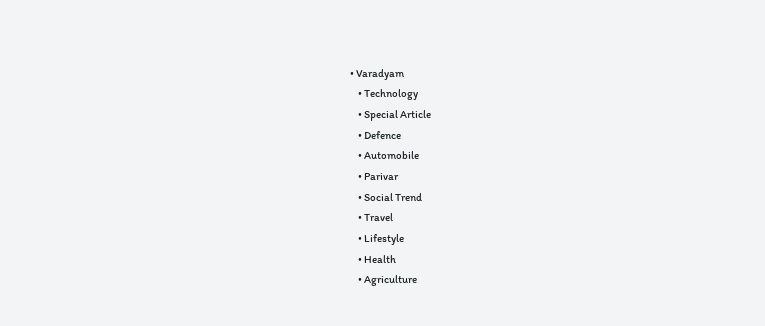• Varadyam
    • Technology
    • Special Article
    • Defence
    • Automobile
    • Parivar
    • Social Trend
    • Travel
    • Lifestyle
    • Health
    • Agriculture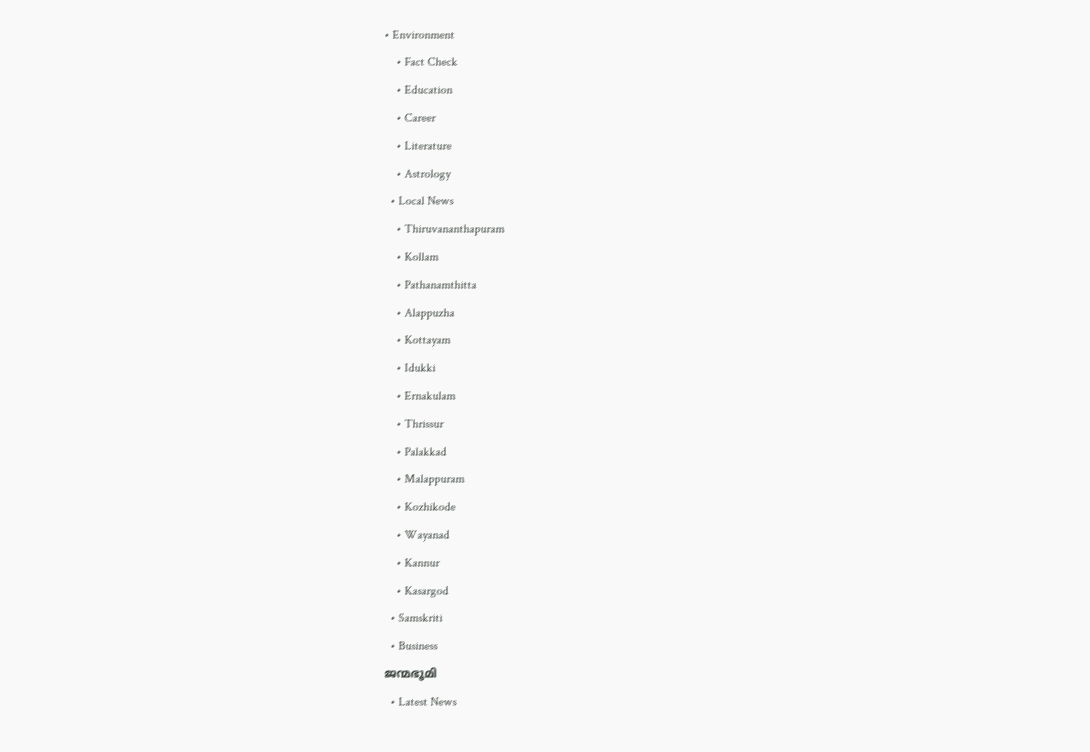• Environment
    • Fact Check
    • Education
    • Career
    • Literature
    • Astrology
  • Local News
    • Thiruvananthapuram
    • Kollam
    • Pathanamthitta
    • Alappuzha
    • Kottayam
    • Idukki
    • Ernakulam
    • Thrissur
    • Palakkad
    • Malappuram
    • Kozhikode
    • Wayanad
    • Kannur
    • Kasargod
  • Samskriti
  • Business
ജന്മഭൂമി
  • Latest News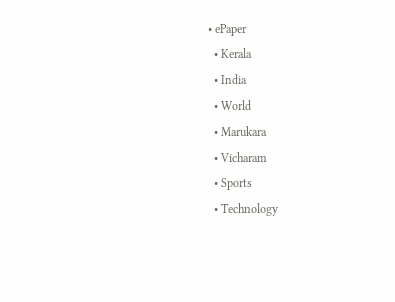• ePaper
  • Kerala
  • India
  • World
  • Marukara
  • Vicharam
  • Sports
  • Technology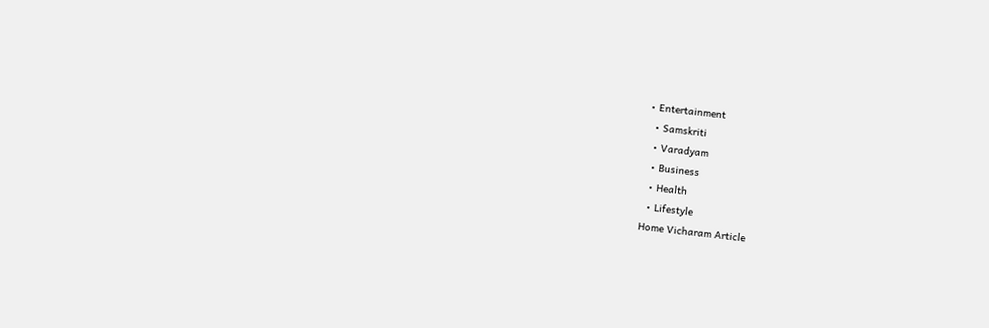• Entertainment
  • Samskriti
  • Varadyam
  • Business
  • Health
  • Lifestyle
Home Vicharam Article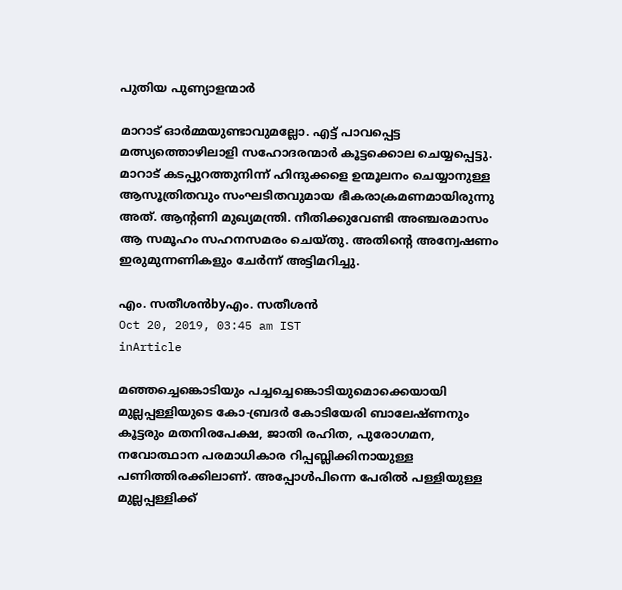പുതിയ പുണ്യാളന്മാര്‍

മാറാട് ഓര്‍മ്മയുണ്ടാവുമല്ലോ. എട്ട് പാവപ്പെട്ട മത്സ്യത്തൊഴിലാളി സഹോദരന്മാര്‍ കൂട്ടക്കൊല ചെയ്യപ്പെട്ടു. മാറാട് കടപ്പുറത്തുനിന്ന് ഹിന്ദുക്കളെ ഉന്മൂലനം ചെയ്യാനുള്ള ആസൂത്രിതവും സംഘടിതവുമായ ഭീകരാക്രമണമായിരുന്നു അത്. ആന്റണി മുഖ്യമന്ത്രി. നീതിക്കുവേണ്ടി അഞ്ചരമാസം ആ സമൂഹം സഹനസമരം ചെയ്തു. അതിന്റെ അന്വേഷണം ഇരുമുന്നണികളും ചേര്‍ന്ന് അട്ടിമറിച്ചു.

എം. സതീശന്‍byഎം. സതീശന്‍
Oct 20, 2019, 03:45 am IST
inArticle

മഞ്ഞച്ചെങ്കൊടിയും പച്ചച്ചെങ്കൊടിയുമൊക്കെയായി മുല്ലപ്പള്ളിയുടെ കോ-ബ്രദര്‍ കോടിയേരി ബാലേഷ്ണനും കൂട്ടരും മതനിരപേക്ഷ, ജാതി രഹിത, പുരോഗമന, നവോത്ഥാന പരമാധികാര റിപ്പബ്ലിക്കിനായുള്ള പണിത്തിരക്കിലാണ്. അപ്പോള്‍പിന്നെ പേരില്‍ പള്ളിയുള്ള മുല്ലപ്പള്ളിക്ക്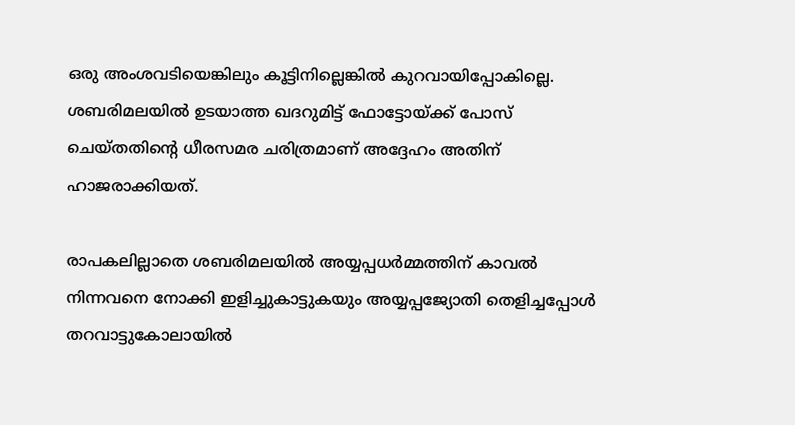ഒരു അംശവടിയെങ്കിലും കൂട്ടിനില്ലെങ്കില്‍ കുറവായിപ്പോകില്ലെ. ശബരിമലയില്‍ ഉടയാത്ത ഖദറുമിട്ട് ഫോട്ടോയ്‌ക്ക് പോസ് ചെയ്തതിന്റെ ധീരസമര ചരിത്രമാണ് അദ്ദേഹം അതിന് ഹാജരാക്കിയത്.

രാപകലില്ലാതെ ശബരിമലയില്‍ അയ്യപ്പധര്‍മ്മത്തിന് കാവല്‍ നിന്നവനെ നോക്കി ഇളിച്ചുകാട്ടുകയും അയ്യപ്പജ്യോതി തെളിച്ചപ്പോള്‍ തറവാട്ടുകോലായില്‍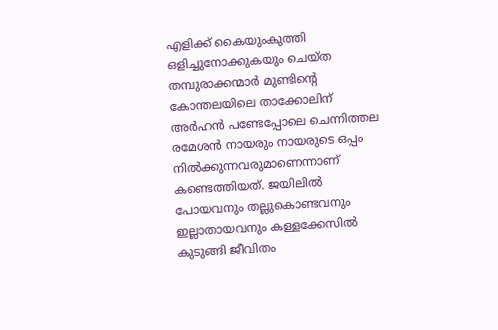എളിക്ക് കൈയുംകുത്തി ഒളിച്ചുനോക്കുകയും ചെയ്ത തമ്പുരാക്കന്മാര്‍ മുണ്ടിന്റെ കോന്തലയിലെ താക്കോലിന് അര്‍ഹന്‍ പണ്ടേപ്പോലെ ചെന്നിത്തല രമേശന്‍ നായരും നായരുടെ ഒപ്പം നില്‍ക്കുന്നവരുമാണെന്നാണ് കണ്ടെത്തിയത്. ജയിലില്‍ പോയവനും തല്ലുകൊണ്ടവനും ഇല്ലാതായവനും കള്ളക്കേസില്‍ കുടുങ്ങി ജീവിതം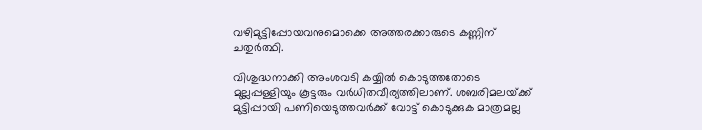വഴിമുട്ടിപ്പോയവനുമൊക്കെ അത്തരക്കാരുടെ കണ്ണിന് ചതുര്‍ത്ഥി.

വിശുദ്ധനാക്കി അംശവടി കയ്യില്‍ കൊടുത്തതോടെ മുല്ലപ്പള്ളിയും കൂട്ടരും വര്‍ധിതവീര്യത്തിലാണ്. ശബരിമലയ്‌ക്ക് മുട്ടിപ്പായി പണിയെടുത്തവര്‍ക്ക് വോട്ട് കൊടുക്കുക മാത്രമല്ല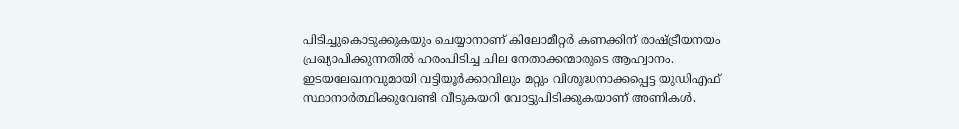പിടിച്ചുകൊടുക്കുകയും ചെയ്യാനാണ് കിലോമീറ്റര്‍ കണക്കിന് രാഷ്‌ട്രീയനയം പ്രഖ്യാപിക്കുന്നതില്‍ ഹരംപിടിച്ച ചില നേതാക്കന്മാരുടെ ആഹ്വാനം. ഇടയലേഖനവുമായി വട്ടിയൂര്‍ക്കാവിലും മറ്റും വിശുദ്ധനാക്കപ്പെട്ട യുഡിഎഫ് സ്ഥാനാര്‍ത്ഥിക്കുവേണ്ടി വീടുകയറി വോട്ടുപിടിക്കുകയാണ് അണികള്‍.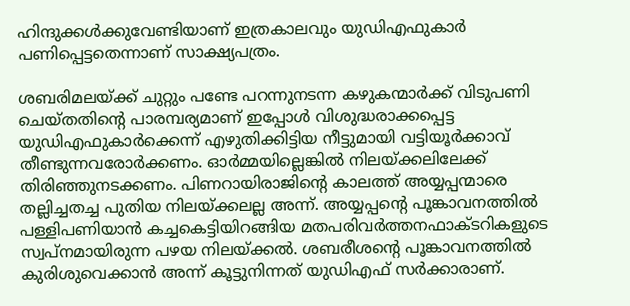ഹിന്ദുക്കള്‍ക്കുവേണ്ടിയാണ് ഇത്രകാലവും യുഡിഎഫുകാര്‍ പണിപ്പെട്ടതെന്നാണ് സാക്ഷ്യപത്രം.

ശബരിമലയ്‌ക്ക് ചുറ്റും പണ്ടേ പറന്നുനടന്ന കഴുകന്മാര്‍ക്ക് വിടുപണി ചെയ്തതിന്റെ പാരമ്പര്യമാണ് ഇപ്പോള്‍ വിശുദ്ധരാക്കപ്പെട്ട യുഡിഎഫുകാര്‍ക്കെന്ന് എഴുതിക്കിട്ടിയ നീട്ടുമായി വട്ടിയൂര്‍ക്കാവ് തീണ്ടുന്നവരോര്‍ക്കണം. ഓര്‍മ്മയില്ലെങ്കില്‍ നിലയ്‌ക്കലിലേക്ക് തിരിഞ്ഞുനടക്കണം. പിണറായിരാജിന്റെ കാലത്ത് അയ്യപ്പന്മാരെ തല്ലിച്ചതച്ച പുതിയ നിലയ്‌ക്കലല്ല അന്ന്. അയ്യപ്പന്റെ പൂങ്കാവനത്തില്‍ പള്ളിപണിയാന്‍ കച്ചകെട്ടിയിറങ്ങിയ മതപരിവര്‍ത്തനഫാക്ടറികളുടെ സ്വപ്‌നമായിരുന്ന പഴയ നിലയ്‌ക്കല്‍. ശബരീശന്റെ പൂങ്കാവനത്തില്‍ കുരിശുവെക്കാന്‍ അന്ന് കൂട്ടുനിന്നത് യുഡിഎഫ് സര്‍ക്കാരാണ്.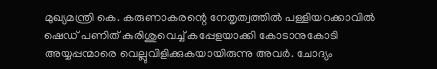മുഖ്യമന്ത്രി കെ. കരുണാകരന്റെ നേതൃത്വത്തില്‍ പള്ളിയറക്കാവില്‍ ഷെഡ് പണിത് കുരിശുവെച്ച് കപ്പേളയാക്കി കോടാനുകോടി അയ്യപ്പന്മാരെ വെല്ലുവിളിക്കുകയായിരുന്നു അവര്‍. ചോദ്യം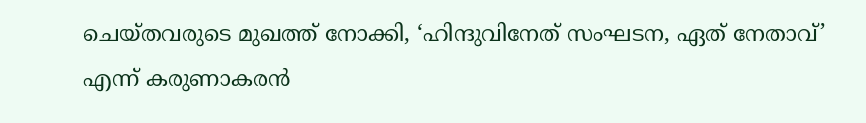ചെയ്തവരുടെ മുഖത്ത് നോക്കി, ‘ഹിന്ദുവിനേത് സംഘടന, ഏത് നേതാവ്’ എന്ന് കരുണാകരന്‍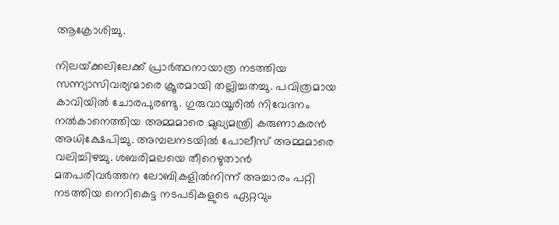ആക്രോശിച്ചു.

നിലയ്‌ക്കലിലേക്ക് പ്രാര്‍ത്ഥനായാത്ര നടത്തിയ സന്ന്യാസിവര്യന്മാരെ ക്രൂരമായി തല്ലിച്ചതച്ചു. പവിത്രമായ കാവിയില്‍ ചോരപുരണ്ടു. ഗുരുവായൂരില്‍ നിവേദനം നല്‍കാനെത്തിയ അമ്മമാരെ മുഖ്യമന്ത്രി കരുണാകരന്‍ അധിക്ഷേപിച്ചു. അമ്പലനടയില്‍ പോലീസ് അമ്മമാരെ വലിച്ചിഴച്ചു. ശബരിമലയെ തീറെഴുതാന്‍ മതപരിവര്‍ത്തന ലോബികളില്‍നിന്ന് അച്ചാരം പറ്റി നടത്തിയ നെറികെട്ട നടപടികളുടെ ഏറ്റവും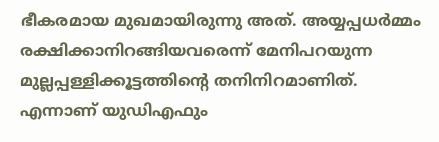ഭീകരമായ മുഖമായിരുന്നു അത്. അയ്യപ്പധര്‍മ്മം രക്ഷിക്കാനിറങ്ങിയവരെന്ന് മേനിപറയുന്ന മുല്ലപ്പള്ളിക്കൂട്ടത്തിന്റെ തനിനിറമാണിത്. എന്നാണ് യുഡിഎഫും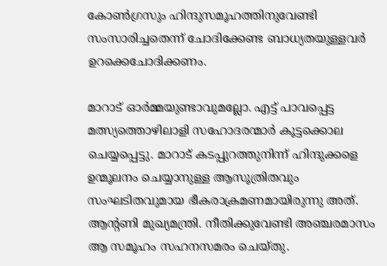കോണ്‍ഗ്രസും ഹിന്ദുസമൂഹത്തിനുവേണ്ടി സംസാരിച്ചതെന്ന് ചോദിക്കേണ്ട ബാധ്യതയുള്ളവര്‍ ഉറക്കെചോദിക്കണം.

മാറാട് ഓര്‍മ്മയുണ്ടാവുമല്ലോ. എട്ട് പാവപ്പെട്ട മത്സ്യത്തൊഴിലാളി സഹോദരന്മാര്‍ കൂട്ടക്കൊല ചെയ്യപ്പെട്ടു. മാറാട് കടപ്പുറത്തുനിന്ന് ഹിന്ദുക്കളെ ഉന്മൂലനം ചെയ്യാനുള്ള ആസൂത്രിതവും സംഘടിതവുമായ ഭീകരാക്രമണമായിരുന്നു അത്. ആന്റണി മുഖ്യമന്ത്രി. നീതിക്കുവേണ്ടി അഞ്ചരമാസം ആ സമൂഹം സഹനസമരം ചെയ്തു.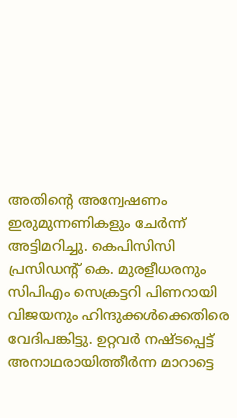അതിന്റെ അന്വേഷണം ഇരുമുന്നണികളും ചേര്‍ന്ന് അട്ടിമറിച്ചു. കെപിസിസി പ്രസിഡന്റ് കെ. മുരളീധരനും സിപിഎം സെക്രട്ടറി പിണറായി വിജയനും ഹിന്ദുക്കള്‍ക്കെതിരെ വേദിപങ്കിട്ടു. ഉറ്റവര്‍ നഷ്ടപ്പെട്ട് അനാഥരായിത്തീര്‍ന്ന മാറാട്ടെ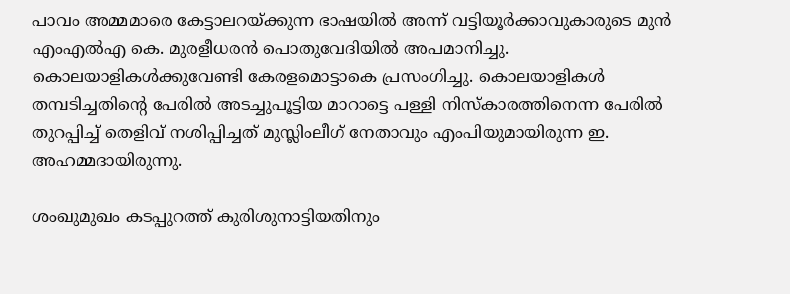പാവം അമ്മമാരെ കേട്ടാലറയ്‌ക്കുന്ന ഭാഷയില്‍ അന്ന് വട്ടിയൂര്‍ക്കാവുകാരുടെ മുന്‍ എംഎല്‍എ കെ. മുരളീധരന്‍ പൊതുവേദിയില്‍ അപമാനിച്ചു. കൊലയാളികള്‍ക്കുവേണ്ടി കേരളമൊട്ടാകെ പ്രസംഗിച്ചു. കൊലയാളികള്‍ തമ്പടിച്ചതിന്റെ പേരില്‍ അടച്ചുപൂട്ടിയ മാറാട്ടെ പള്ളി നിസ്‌കാരത്തിനെന്ന പേരില്‍ തുറപ്പിച്ച് തെളിവ് നശിപ്പിച്ചത് മുസ്ലിംലീഗ് നേതാവും എംപിയുമായിരുന്ന ഇ. അഹമ്മദായിരുന്നു.

ശംഖുമുഖം കടപ്പുറത്ത് കുരിശുനാട്ടിയതിനും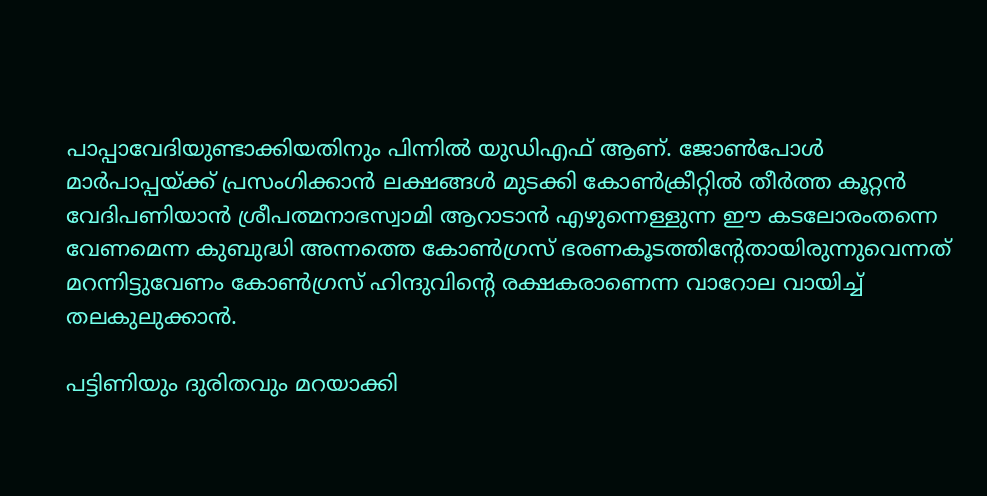പാപ്പാവേദിയുണ്ടാക്കിയതിനും പിന്നില്‍ യുഡിഎഫ് ആണ്. ജോണ്‍പോള്‍ മാര്‍പാപ്പയ്‌ക്ക് പ്രസംഗിക്കാന്‍ ലക്ഷങ്ങള്‍ മുടക്കി കോണ്‍ക്രീറ്റില്‍ തീര്‍ത്ത കൂറ്റന്‍ വേദിപണിയാന്‍ ശ്രീപത്മനാഭസ്വാമി ആറാടാന്‍ എഴുന്നെള്ളുന്ന ഈ കടലോരംതന്നെ വേണമെന്ന കുബുദ്ധി അന്നത്തെ കോണ്‍ഗ്രസ് ഭരണകൂടത്തിന്റേതായിരുന്നുവെന്നത് മറന്നിട്ടുവേണം കോണ്‍ഗ്രസ് ഹിന്ദുവിന്റെ രക്ഷകരാണെന്ന വാറോല വായിച്ച് തലകുലുക്കാന്‍.

പട്ടിണിയും ദുരിതവും മറയാക്കി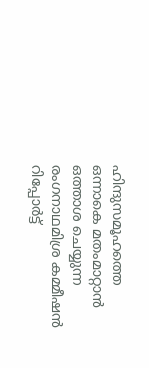ഹിന്ദുസമൂഹത്തെ ഒന്നാകെ മതംമാറ്റാന്‍ ഒത്താശ ചെയ്യുന്ന രംഗനാഥമിശ്ര കമ്മീഷന്‍ റിപ്പോര്‍ട്ട്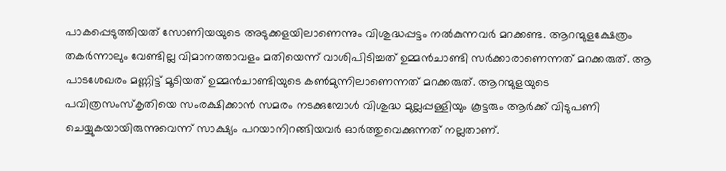പാകപ്പെടുത്തിയത് സോണിയയുടെ അടുക്കളയിലാണെന്നും വിശുദ്ധപ്പട്ടം നല്‍കുന്നവര്‍ മറക്കണ്ട. ആറന്മുളക്ഷേത്രം തകര്‍ന്നാലും വേണ്ടില്ല വിമാനത്താവളം മതിയെന്ന് വാശിപിടിച്ചത് ഉമ്മന്‍ചാണ്ടി സര്‍ക്കാരാണെന്നത് മറക്കരുത്. ആ പാടശേഖരം മണ്ണിട്ട് മൂടിയത് ഉമ്മന്‍ചാണ്ടിയുടെ കണ്‍മുന്നിലാണെന്നത് മറക്കരുത്. ആറന്മുളയുടെ പവിത്രസംസ്‌കൃതിയെ സംരക്ഷിക്കാന്‍ സമരം നടക്കുമ്പോള്‍ വിശുദ്ധ മുല്ലപ്പള്ളിയും കൂട്ടരും ആര്‍ക്ക് വിടുപണി ചെയ്യുകയായിരുന്നുവെന്ന് സാക്ഷ്യം പറയാനിറങ്ങിയവര്‍ ഓര്‍ത്തുവെക്കുന്നത് നല്ലതാണ്.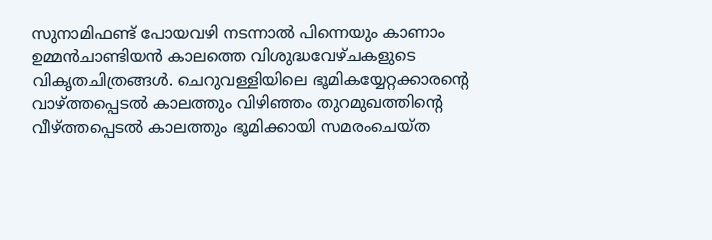സുനാമിഫണ്ട് പോയവഴി നടന്നാല്‍ പിന്നെയും കാണാം ഉമ്മന്‍ചാണ്ടിയന്‍ കാലത്തെ വിശുദ്ധവേഴ്ചകളുടെ വികൃതചിത്രങ്ങള്‍. ചെറുവള്ളിയിലെ ഭൂമികയ്യേറ്റക്കാരന്റെ വാഴ്‌ത്തപ്പെടല്‍ കാലത്തും വിഴിഞ്ഞം തുറമുഖത്തിന്റെ വീഴ്‌ത്തപ്പെടല്‍ കാലത്തും ഭൂമിക്കായി സമരംചെയ്ത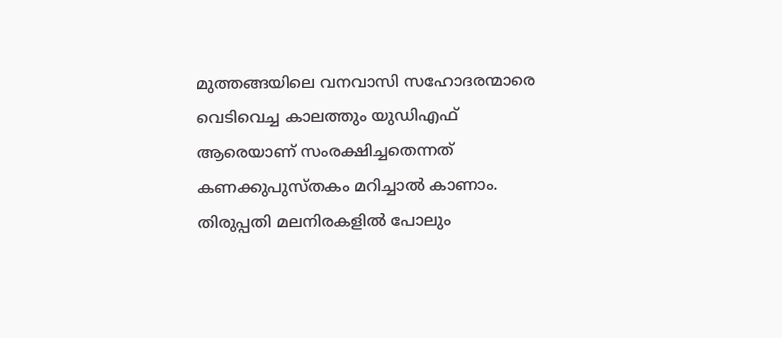മുത്തങ്ങയിലെ വനവാസി സഹോദരന്മാരെ വെടിവെച്ച കാലത്തും യുഡിഎഫ് ആരെയാണ് സംരക്ഷിച്ചതെന്നത് കണക്കുപുസ്തകം മറിച്ചാല്‍ കാണാം. തിരുപ്പതി മലനിരകളില്‍ പോലും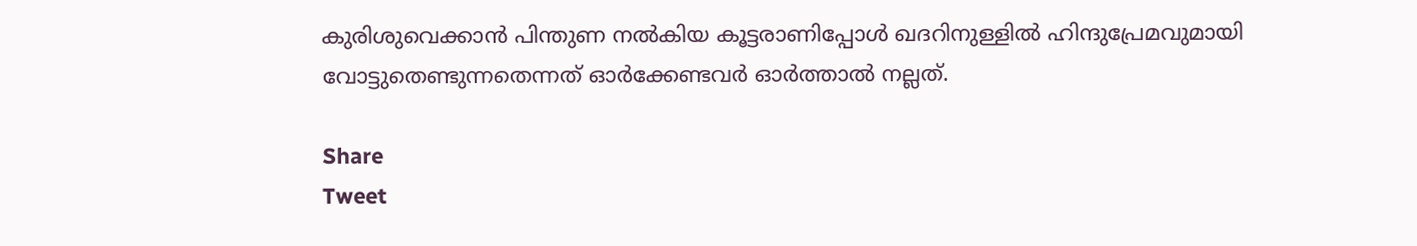കുരിശുവെക്കാന്‍ പിന്തുണ നല്‍കിയ കൂട്ടരാണിപ്പോള്‍ ഖദറിനുള്ളില്‍ ഹിന്ദുപ്രേമവുമായി വോട്ടുതെണ്ടുന്നതെന്നത് ഓര്‍ക്കേണ്ടവര്‍ ഓര്‍ത്താല്‍ നല്ലത്.

Share
Tweet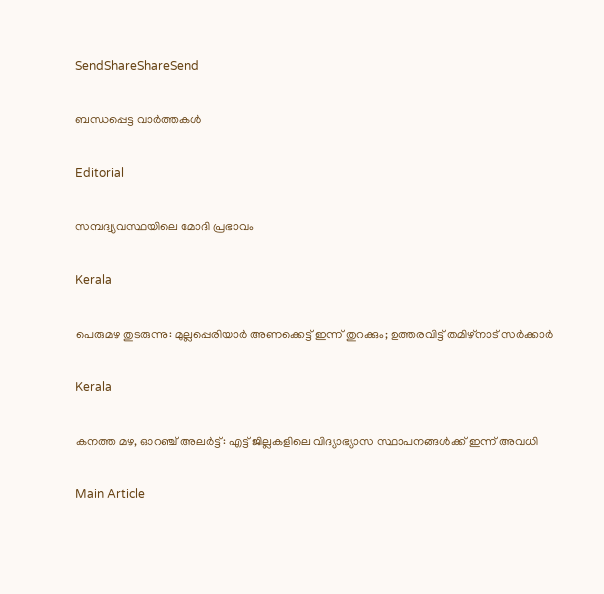SendShareShareSend

ബന്ധപ്പെട്ട വാര്‍ത്തകള്‍

Editorial

സമ്പദ്വ്യവസ്ഥയിലെ മോദി പ്രഭാവം

Kerala

പെരുമഴ തുടരുന്നു: മുല്ലപ്പെരിയാർ അണക്കെട്ട് ഇന്ന് തുറക്കും; ഉത്തരവിട്ട് തമിഴ്നാട് സർക്കാർ

Kerala

കനത്ത മഴ, ഓറഞ്ച് അലർട്ട്: എട്ട് ജില്ലകളിലെ വിദ്യാഭ്യാസ സ്ഥാപനങ്ങൾക്ക് ഇന്ന് അവധി

Main Article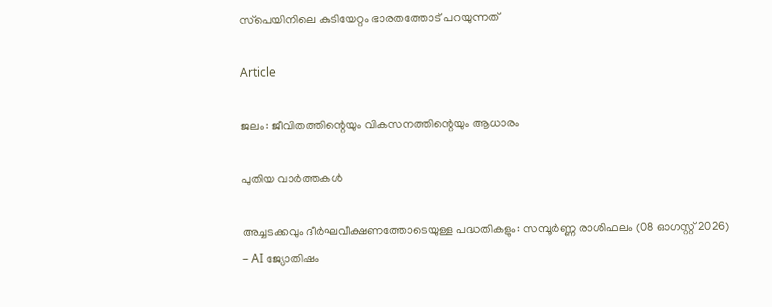സ്‌പെയിനിലെ കുടിയേറ്റം ഭാരതത്തോട് പറയുന്നത്

Article

ജലം: ജീവിതത്തിന്റെയും വികസനത്തിന്റെയും ആധാരം

പുതിയ വാര്‍ത്തകള്‍

അച്ചടക്കവും ദീർഘവീക്ഷണത്തോടെയുള്ള പദ്ധതികളും: സമ്പൂർണ്ണ രാശിഫലം (08 ഓഗസ്റ്റ് 2026) – AI ജ്യോതിഷം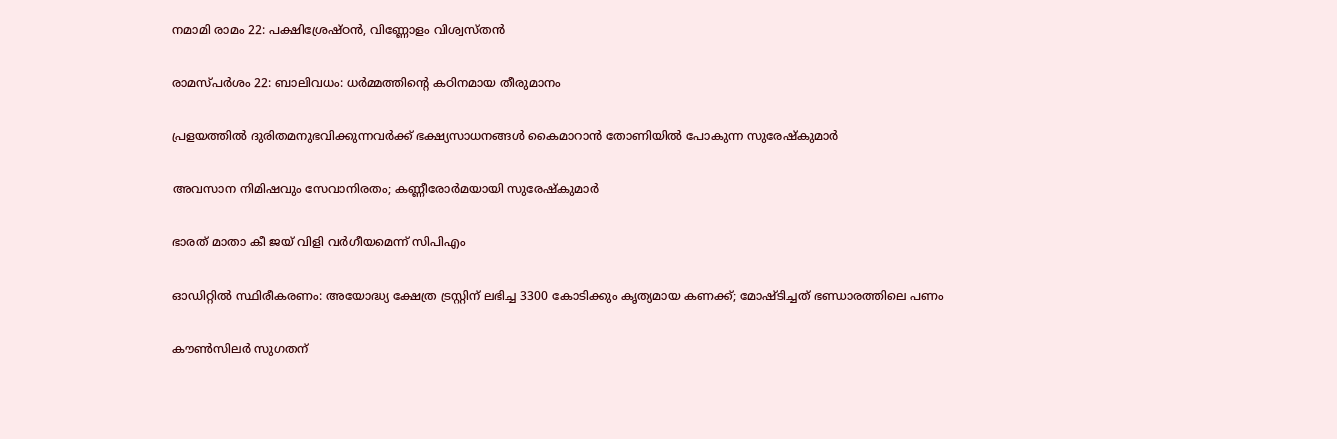നമാമി രാമം 22: പക്ഷിശ്രേഷ്ഠന്‍, വിണ്ണോളം വിശ്വസ്തന്‍

രാമസ്പര്‍ശം 22: ബാലിവധം: ധര്‍മ്മത്തിന്റെ കഠിനമായ തീരുമാനം

പ്രളയത്തില്‍ ദുരിതമനുഭവിക്കുന്നവര്‍ക്ക് ഭക്ഷ്യസാധനങ്ങള്‍ കൈമാറാന്‍ തോണിയില്‍ പോകുന്ന സുരേഷ്‌കുമാര്‍

അവസാന നിമിഷവും സേവാനിരതം; കണ്ണീരോര്‍മയായി സുരേഷ്‌കുമാര്‍

ഭാരത് മാതാ കീ ജയ് വിളി വര്‍ഗീയമെന്ന് സിപിഎം

ഓഡിറ്റില്‍ സ്ഥിരീകരണം: അയോദ്ധ്യ ക്ഷേത്ര ട്രസ്റ്റിന് ലഭിച്ച 3300 കോടിക്കും കൃത്യമായ കണക്ക്; മോഷ്ടിച്ചത് ഭണ്ഡാരത്തിലെ പണം

കൗണ്‍സിലര്‍ സുഗതന്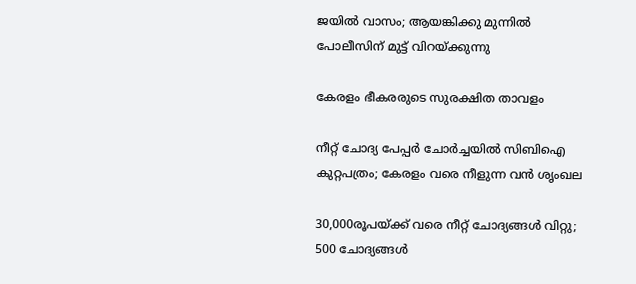ജയില്‍ വാസം; ആയങ്കിക്കു മുന്നില്‍ പോലീസിന് മുട്ട് വിറയ്‌ക്കുന്നു

കേരളം ഭീകരരുടെ സുരക്ഷിത താവളം

നീറ്റ് ചോദ്യ പേപ്പര്‍ ചോര്‍ച്ചയില്‍ സിബിഐ കുറ്റപത്രം; കേരളം വരെ നീളുന്ന വന്‍ ശൃംഖല

30,000രൂപയ്‌ക്ക് വരെ നീറ്റ് ചോദ്യങ്ങള്‍ വിറ്റു; 500 ചോദ്യങ്ങള്‍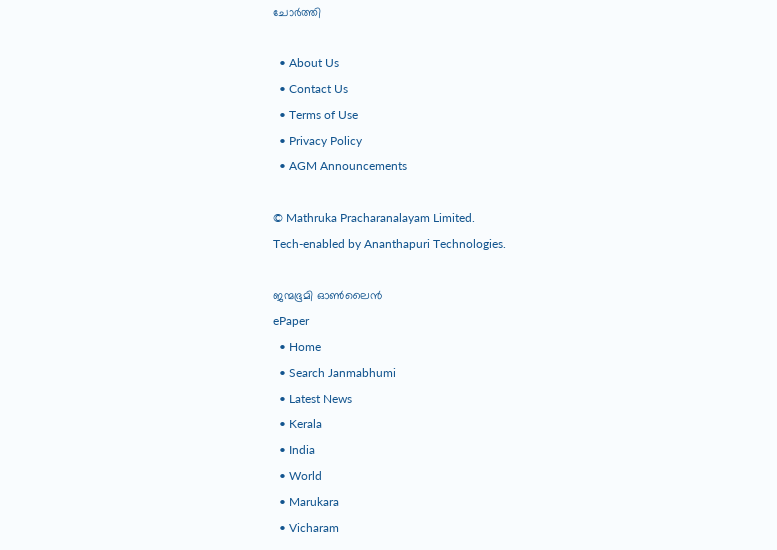ചോര്‍ത്തി

  • About Us
  • Contact Us
  • Terms of Use
  • Privacy Policy
  • AGM Announcements

© Mathruka Pracharanalayam Limited.
Tech-enabled by Ananthapuri Technologies.

ജന്മഭൂമി ഓണ്‍ലൈന്‍
ePaper
  • Home
  • Search Janmabhumi
  • Latest News
  • Kerala
  • India
  • World
  • Marukara
  • Vicharam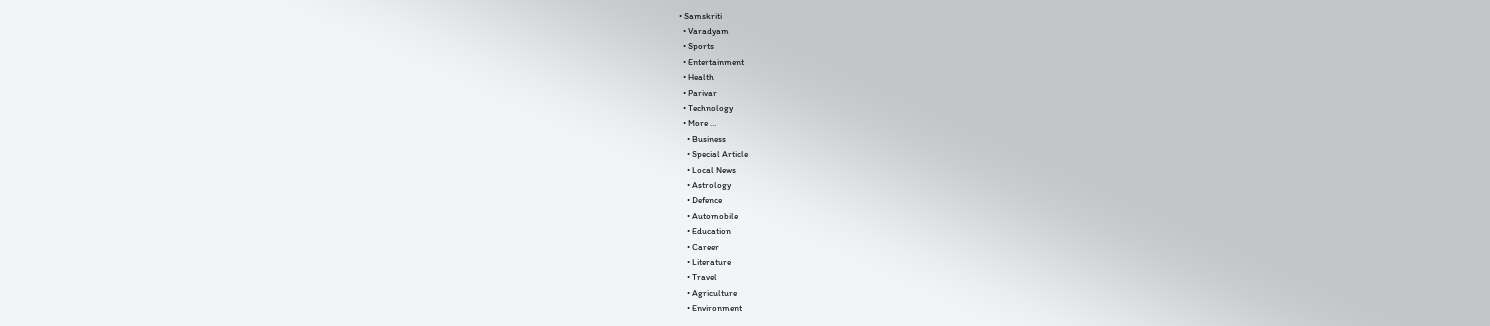• Samskriti
  • Varadyam
  • Sports
  • Entertainment
  • Health
  • Parivar
  • Technology
  • More …
    • Business
    • Special Article
    • Local News
    • Astrology
    • Defence
    • Automobile
    • Education
    • Career
    • Literature
    • Travel
    • Agriculture
    • Environment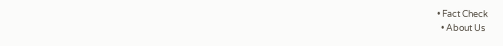• Fact Check
  • About Us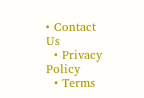• Contact Us
  • Privacy Policy
  • Terms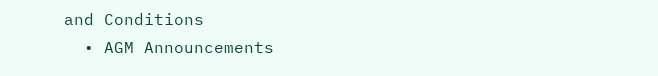and Conditions
  • AGM Announcements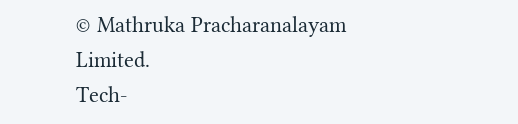© Mathruka Pracharanalayam Limited.
Tech-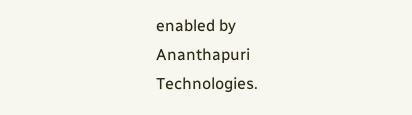enabled by Ananthapuri Technologies.